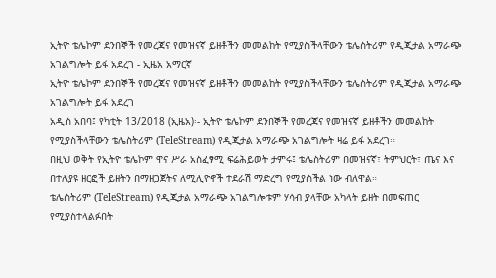ኢትዮ ቴሌኮም ደንበኞች የመረጃና የመዝናኛ ይዘቶችን መመልከት የሚያስችላቸውን ቴሌስትሪም የዲጂታል አማራጭ አገልግሎት ይፋ አደረገ - ኢዜአ አማርኛ
ኢትዮ ቴሌኮም ደንበኞች የመረጃና የመዝናኛ ይዘቶችን መመልከት የሚያስችላቸውን ቴሌስትሪም የዲጂታል አማራጭ አገልግሎት ይፋ አደረገ
አዲስ አበባ፤ የካቲት 13/2018 (ኢዜአ)፡- ኢትዮ ቴሌኮም ደንበኞች የመረጃና የመዝናኛ ይዘቶችን መመልከት የሚያስችላቸውን ቴሌስትሪም (TeleStream) የዲጂታል አማራጭ አገልግሎት ዛሬ ይፋ አደረገ።
በዚህ ወቅት የኢትዮ ቴሌኮም ዋና ሥራ አስፈፃሚ ፍሬሕይወት ታምሩ፤ ቴሌስትሪም በመዝናኛ፣ ትምህርት፣ ጤና እና በተለያዩ ዘርፎች ይዘትን በማዘጋጀትና ለሚሊዮኖች ተደራሽ ማድረግ የሚያስችል ነው ብለዋል።
ቴሌስትሪም (TeleStream) የዲጂታል አማራጭ አገልግሎቱም ሃሳብ ያላቸው አካላት ይዘት በመፍጠር የሚያስተላልፉበት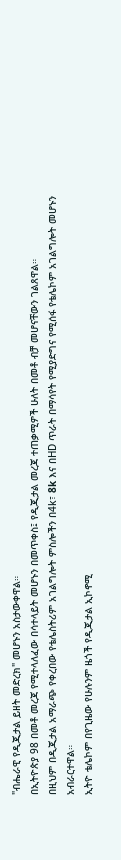"ብሔራዊ የዲጂታል ይዘት መድረክ" መሆኑን አስታውቀዋል።
በኢትዮጵያ 98 በመቶ መረጃ የሚተላለፈው በሳተላይት መሆኑን በመጥቀስ፤ የዲጂታል መረጃ ተጠቃሚዎች ሁለት በመቶ ብቻ መሆናቸውን ገልጸዋል።
በዚህም በዲጂታል አማራጭ የቀረበው የቴሌስትሪም አገልግሎት ምስሎችን በ4k፣ 8k እና በHD ጥራት በማሳየት የሚያድግና የሚሰፋ የቴሌኮም አገልግሎት መሆኑን አብራርተዋል።
ኢትዮ ቴሌኮም በየጊዜው የሁሉንም ዜጎች የዲጂታል ኢኮኖሚ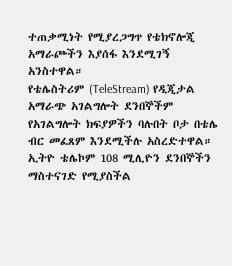ተጠቃሚነት የሚያረጋግጥ የቴክኖሎጂ አማራጮችን እያሰፋ እንደሚገኝ አንስተዋል።
የቴሌስትሪም (TeleStream) የዲጂታል አማራጭ አገልግሎት ደንበኞችም የአገልግሎት ክፍያዎችን ባሉበት ቦታ በቴሌ ብር መፈጸም እንደሚችሉ አስረድተዋል።
ኢትዮ ቴሌኮም 108 ሚሊዮን ደንበኞችን ማስተናገድ የሚያስችል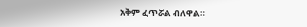አቅም ፈጥሯል ብለዋል።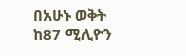በአሁኑ ወቅት ከ87 ሚሊዮን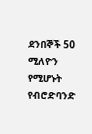ደንበኞች 50 ሚለዮን የሚሆኑት የብሮድባንድ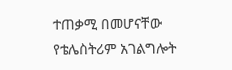ተጠቃሚ በመሆናቸው የቴሌስትሪም አገልግሎት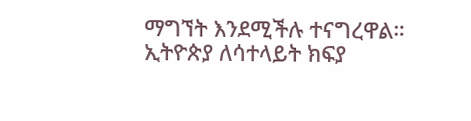ማግኘት እንደሚችሉ ተናግረዋል።
ኢትዮጵያ ለሳተላይት ክፍያ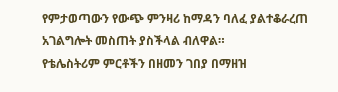የምታወጣውን የውጭ ምንዛሪ ከማዳን ባለፈ ያልተቆራረጠ አገልግሎት መስጠት ያስችላል ብለዋል።
የቴሌስትሪም ምርቶችን በዘመን ገበያ በማዘዝ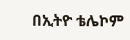በኢትዮ ቴሌኮም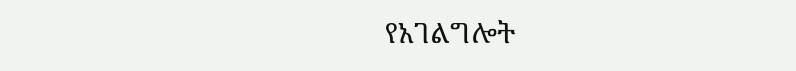የአገልግሎት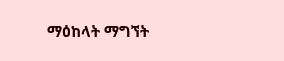ማዕከላት ማግኘት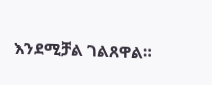እንደሚቻል ገልጸዋል።